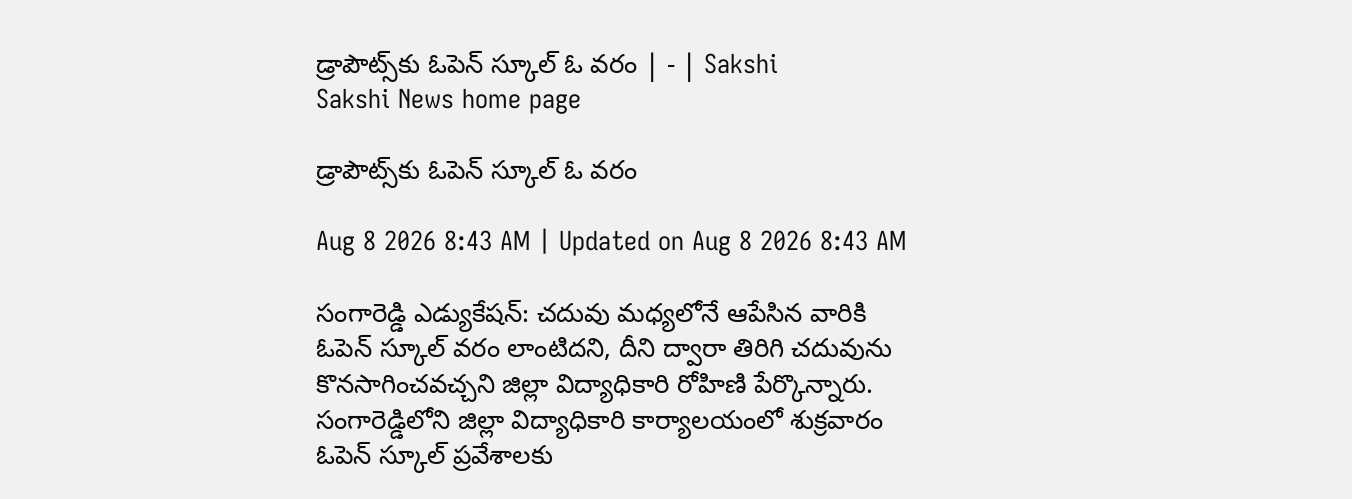డ్రాపౌట్స్‌కు ఓపెన్‌ స్కూల్‌ ఓ వరం | - | Sakshi
Sakshi News home page

డ్రాపౌట్స్‌కు ఓపెన్‌ స్కూల్‌ ఓ వరం

Aug 8 2026 8:43 AM | Updated on Aug 8 2026 8:43 AM

సంగారెడ్డి ఎడ్యుకేషన్‌: చదువు మధ్యలోనే ఆపేసిన వారికి ఓపెన్‌ స్కూల్‌ వరం లాంటిదని, దీని ద్వారా తిరిగి చదువును కొనసాగించవచ్చని జిల్లా విద్యాధికారి రోహిణి పేర్కొన్నారు. సంగారెడ్డిలోని జిల్లా విద్యాధికారి కార్యాలయంలో శుక్రవారం ఓపెన్‌ స్కూల్‌ ప్రవేశాలకు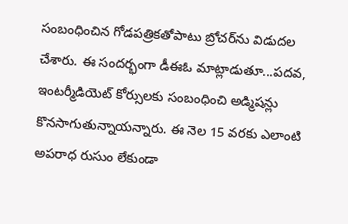సంబంధించిన గోడపత్రికతోపాటు బ్రోచర్‌ను విడుదల చేశారు. ఈ సందర్భంగా డీఈఓ మాట్లాడుతూ...పదవ, ఇంటర్మీడియెట్‌ కోర్సులకు సంబంధించి అడ్మిషన్లు కొనసాగుతున్నాయన్నారు. ఈ నెల 15 వరకు ఎలాంటి అపరాధ రుసుం లేకుండా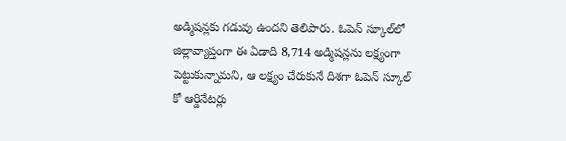అడ్మిషన్లకు గడువు ఉందని తెలిపారు. ఓపెన్‌ స్కూల్‌లో జిల్లావ్యాప్తంగా ఈ ఏడాది 8,714 అడ్మిషన్లను లక్ష్యంగా పెట్టుకున్నామని, ఆ లక్ష్యం చేరుకునే దిశగా ఓపెన్‌ స్కూల్‌ కో ఆర్డినేటర్లు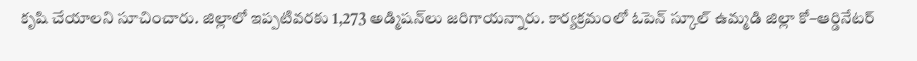కృషి చేయాలని సూచించారు. జిల్లాలో ఇప్పటివరకు 1,273 అడ్మిషన్‌లు జరిగాయన్నారు. కార్యక్రమంలో ఓపెన్‌ స్కూల్‌ ఉమ్మడి జిల్లా కో–ఆర్డినేటర్‌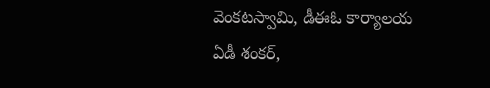వెంకటస్వామి, డీఈఓ కార్యాలయ ఏడీ శంకర్‌,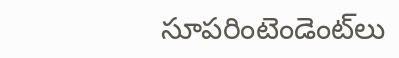సూపరింటెండెంట్‌లు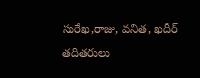సురేఖ,రాజు, వనిత, ఖదీర్‌ తదితరులు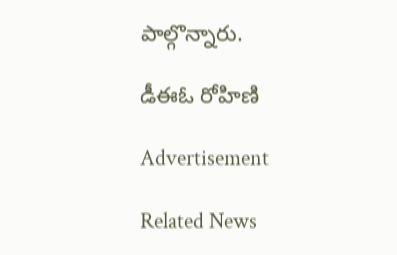పాల్గొన్నారు.

డీఈఓ రోహిణి

Advertisement

Related News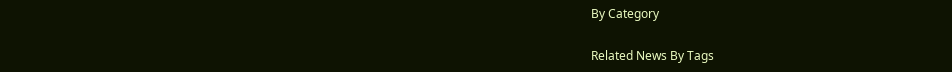By Category

Related News By Tags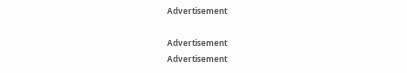Advertisement

Advertisement
Advertisement